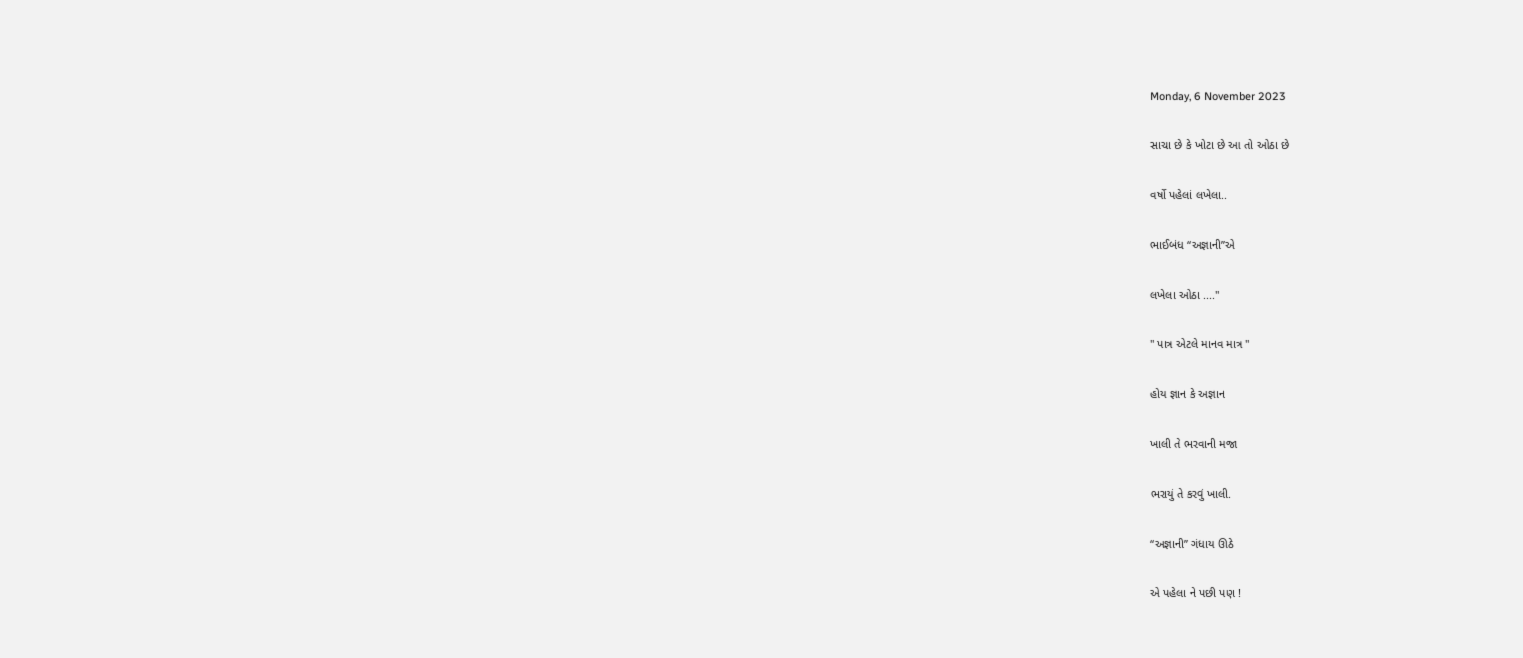Monday, 6 November 2023

સાચા છે કે ખોટા છે આ તો ઓઠા છે

વર્ષો પહેલાં લખેલા..

ભાઈબંધ “અજ્ઞાની”એ

લખેલા ઓઠા ...."

" પાત્ર એટલે માનવ માત્ર "

હોય જ્ઞાન કે અજ્ઞાન

ખાલી તે ભરવાની મજા

ભરાયું તે કરવું ખાલી.

“અજ્ઞાની” ગંધાય ઊઠે

એ પહેલા ને પછી પણ !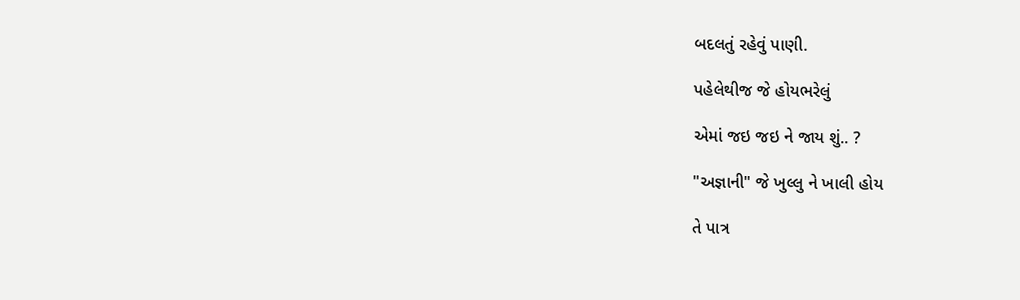બદલતું રહેવું પાણી.

પહેલેથીજ જે હોયભરેલું

એમાં જઇ જઇ ને જાય શું.. ?

"અજ્ઞાની" જે ખુલ્લુ ને ખાલી હોય

તે પાત્ર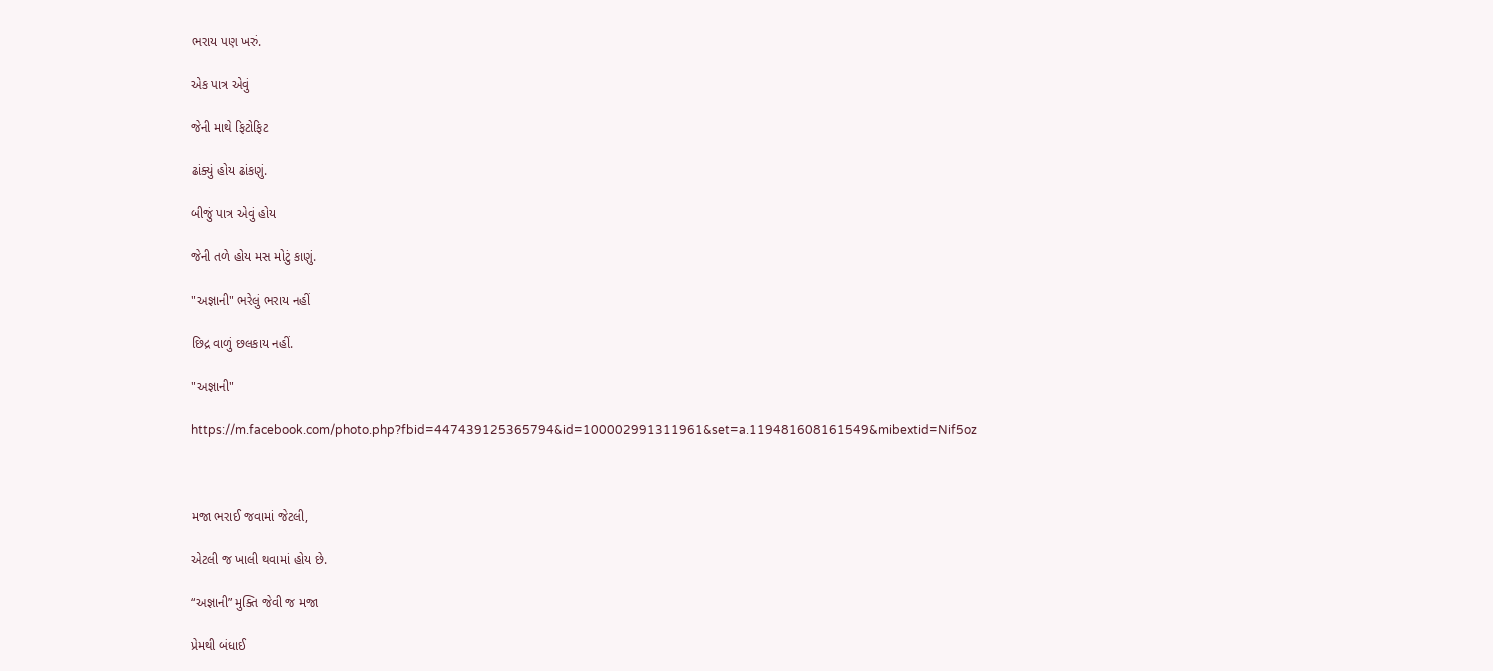ભરાય પણ ખરું.

એક પાત્ર એવું

જેની માથે ફિટોફિટ

ઢાંક્યું હોય ઢાંકણું.

બીજું પાત્ર એવું હોય

જેની તળે હોય મસ મોટું કાણું.

"અજ્ઞાની" ભરેલું ભરાય નહીં

છિદ્ર વાળું છલકાય નહીં.

"અજ્ઞાની"

https://m.facebook.com/photo.php?fbid=447439125365794&id=100002991311961&set=a.119481608161549&mibextid=Nif5oz



મજા ભરાઈ જવામાં જેટલી,

એટલી જ ખાલી થવામાં હોય છે.

“અજ્ઞાની” મુક્તિ જેવી જ મજા

પ્રેમથી બંધાઈ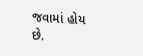જવામાં હોય છે.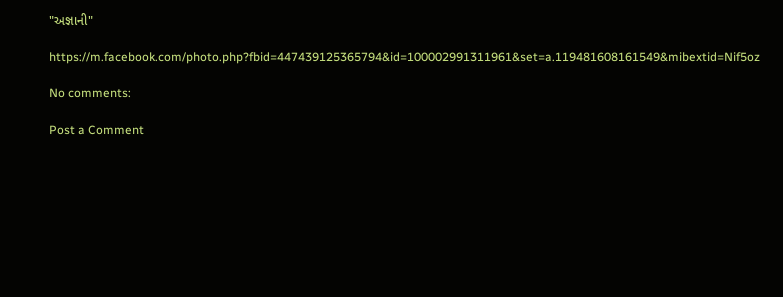"અજ્ઞાની"

https://m.facebook.com/photo.php?fbid=447439125365794&id=100002991311961&set=a.119481608161549&mibextid=Nif5oz

No comments:

Post a Comment